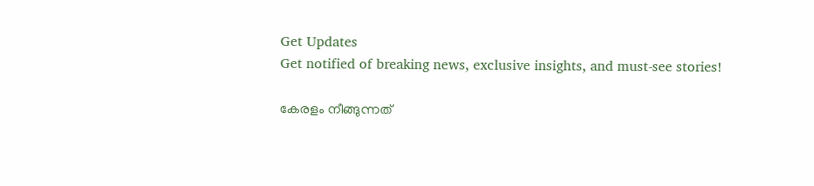Get Updates
Get notified of breaking news, exclusive insights, and must-see stories!

കേരളം നീങ്ങുന്നത്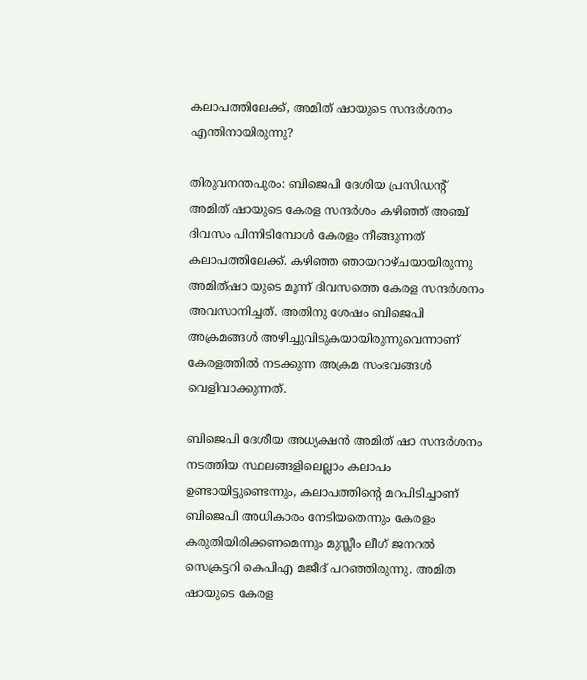കലാപത്തിലേക്ക്, അമിത് ഷായുടെ സന്ദര്‍ശനം എന്തിനായിരുന്നു?

തിരുവനന്തപുരം: ബിജെപി ദേശിയ പ്രസിഡന്റ് അമിത് ഷായുടെ കേരള സന്ദർശം കഴിഞ്ഞ് അഞ്ച് ദിവസം പിന്നിടിമ്പോൾ കേരളം നീങ്ങുന്നത് കലാപത്തിലേക്ക്. കഴിഞ്ഞ ഞായറാഴ്ചയായിരുന്നു അമിത്ഷാ യുടെ മൂന്ന് ദിവസത്തെ കേരള സന്ദർശനം അവസാനിച്ചത്. അതിനു ശേഷം ബിജെപി അക്രമങ്ങൾ അഴിച്ചുവിടുകയായിരുന്നുവെന്നാണ് കേരളത്തിൽ നടക്കുന്ന അക്രമ സംഭവങ്ങൾ വെളിവാക്കുന്നത്.

ബിജെപി ദേശീയ അധ്യക്ഷൻ അമിത് ഷാ സന്ദർശനം നടത്തിയ സ്ഥലങ്ങളിലെല്ലാം കലാപം ഉണ്ടായിട്ടുണ്ടെന്നും, കലാപത്തിന്റെ മറപിടിച്ചാണ് ബിജെപി അധികാരം നേടിയതെന്നും കേരളം കരുതിയിരിക്കണമെന്നും മുസ്ലീം ലീഗ് ജനറൽ സെക്രട്ടറി കെപിഎ മജീദ് പറഞ്ഞിരുന്നു. അമിത ഷായുടെ കേരള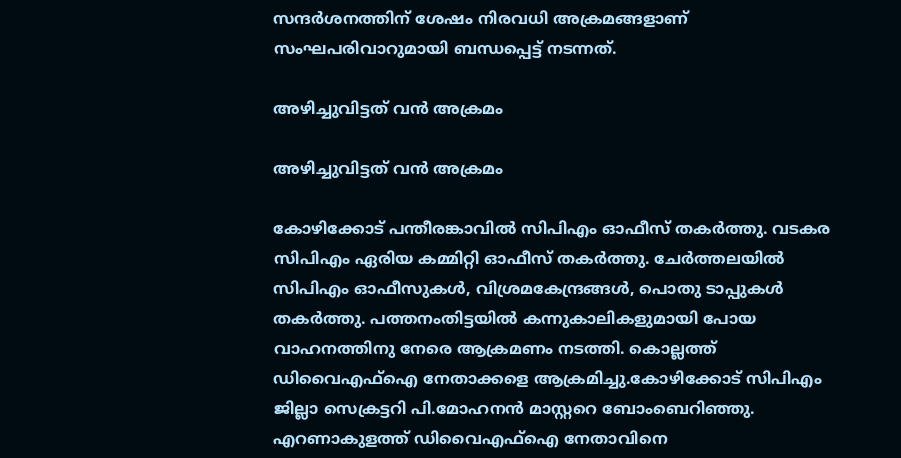സന്ദർശനത്തിന് ശേഷം നിരവധി അക്രമങ്ങളാണ് സംഘപരിവാറുമായി ബന്ധപ്പെട്ട് നടന്നത്.

അഴിച്ചുവിട്ടത് വൻ അക്രമം

അഴിച്ചുവിട്ടത് വൻ അക്രമം

കോഴിക്കോട് പന്തീരങ്കാവിൽ സിപിഎം ഓഫീസ് തകർത്തു. വടകര സിപിഎം ഏരിയ കമ്മിറ്റി ഓഫീസ് തകർത്തു. ചേർത്തലയിൽ സിപിഎം ഓഫീസുകൾ, വിശ്രമകേന്ദ്രങ്ങൾ, പൊതു ടാപ്പുകൾ തകർത്തു. പത്തനംതിട്ടയിൽ കന്നുകാലികളുമായി പോയ വാഹനത്തിനു നേരെ ആക്രമണം നടത്തി. കൊല്ലത്ത് ഡിവൈഎഫ്ഐ നേതാക്കളെ ആക്രമിച്ചു.കോഴിക്കോട് സിപിഎം ജില്ലാ സെക്രട്ടറി പി.മോഹനൻ മാസ്റ്ററെ ബോംബെറിഞ്ഞു. എറണാകുളത്ത് ഡിവൈഎഫ്ഐ നേതാവിനെ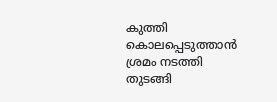കുത്തി കൊലപ്പെടുത്താൻ ശ്രമം നടത്തി തുടങ്ങി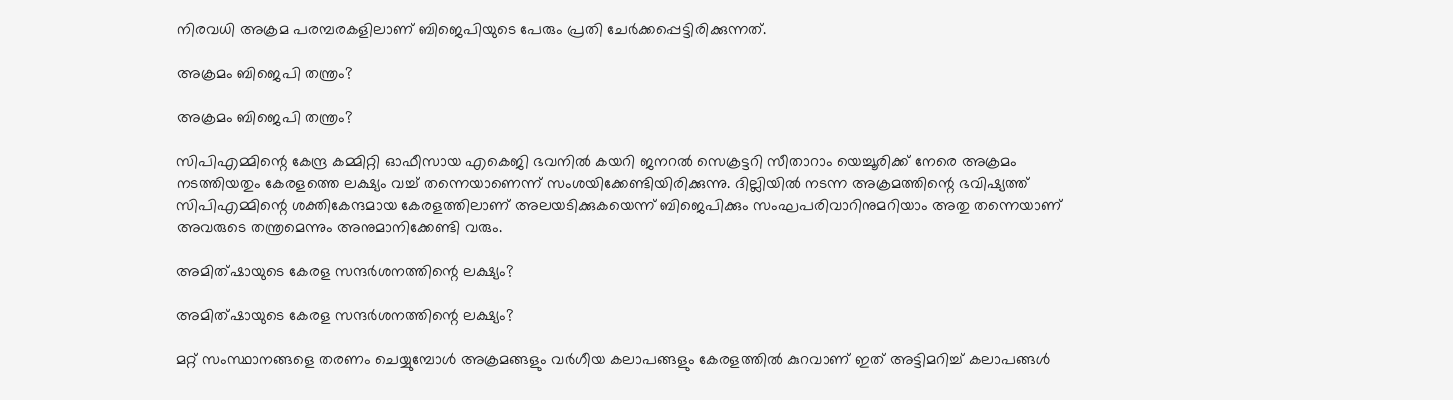നിരവധി അക്രമ പരമ്പരകളിലാണ് ബിജെപിയുടെ പേരും പ്രതി ചേർക്കപ്പെട്ടിരിക്കുന്നത്.

അക്രമം ബിജെപി തന്ത്രം?

അക്രമം ബിജെപി തന്ത്രം?

സിപിഎമ്മിന്റെ കേന്ദ്ര കമ്മിറ്റി ഓഫീസായ എകെജി ഭവനിൽ കയറി ജനറൽ സെക്രട്ടറി സീതാറാം യെച്ചൂരിക്ക് നേരെ അക്രമം നടത്തിയതും കേരളത്തെ ലക്ഷ്യം വച്ച് തന്നെയാണെന്ന് സംശയിക്കേണ്ടിയിരിക്കുന്നു. ദില്ലിയിൽ നടന്ന അക്രമത്തിന്റെ ഭവിഷ്യത്ത് സിപിഎമ്മിന്റെ ശക്തികേന്ദമായ കേരളത്തിലാണ് അലയടിക്കുകയെന്ന് ബിജെപിക്കും സംഘപരിവാറിനുമറിയാം അതു തന്നെയാണ് അവരുടെ തന്ത്രമെന്നും അനുമാനിക്കേണ്ടി വരും.

അമിത്ഷായുടെ കേരള സന്ദർശനത്തിന്റെ ലക്ഷ്യം?

അമിത്ഷായുടെ കേരള സന്ദർശനത്തിന്റെ ലക്ഷ്യം?

മറ്റ് സംസ്ഥാനങ്ങളെ തരണം ചെയ്യുമ്പോൾ അക്രമങ്ങളും വർഗീയ കലാപങ്ങളും കേരളത്തിൽ കുറവാണ് ഇത് അട്ടിമറിച്ച് കലാപങ്ങള്‍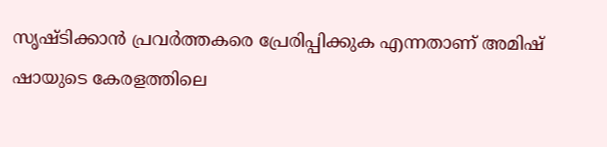സൃഷ്ടിക്കാന്‍ പ്രവര്‍ത്തകരെ പ്രേരിപ്പിക്കുക എന്നതാണ് അമിഷ് ഷായുടെ കേരളത്തിലെ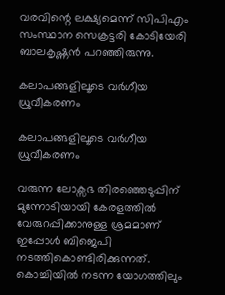വരവിന്റെ ലക്ഷ്യമെന്ന് സിപിഎം സംസ്ഥാന സെക്രട്ടരി കോടിയേരി ബാലകൃഷ്ണൻ പറഞ്ഞിരുന്നു.

കലാപങ്ങളിലൂടെ വർഗീയ ധ്രുവീകരണം

കലാപങ്ങളിലൂടെ വർഗീയ ധ്രുവീകരണം

വരുന്ന ലോക്സഭ തിരഞ്ഞെടുപ്പിന് മുന്നോടിയായി കേരളത്തിൽ വേരുറപ്പിക്കാനുള്ള ശ്രമമാണ് ഇപ്പോൾ ബിജെപി നടത്തികൊണ്ടിരിക്കുന്നത്. കൊച്ചിയിൽ നടന്ന യോഗത്തിലും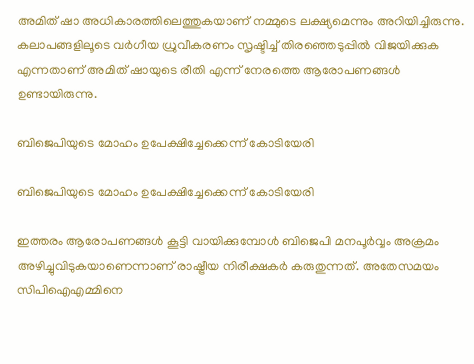അമിത് ഷാ അധികാരത്തിലെത്തുകയാണ് നമ്മുടെ ലക്ഷ്യമെന്നും അറിയിച്ചിരുന്നു. കലാപങ്ങളിലൂടെ വർഗീയ ധ്രുവീകരണം സൃഷ്ടിച്ച് തിരഞ്ഞെടുപ്പിൽ വിജയിക്കുക എന്നതാണ് അമിത് ഷായുടെ രീതി എന്ന് നേരത്തെ ആരോപണങ്ങൾ ഉണ്ടായിരുന്നു.

ബിജെപിയുടെ മോഹം ഉപേക്ഷിച്ചേക്കെന്ന് കോടിയേരി

ബിജെപിയുടെ മോഹം ഉപേക്ഷിച്ചേക്കെന്ന് കോടിയേരി

ഇത്തരം ആരോപണങ്ങൾ കൂട്ടി വായിക്കുമ്പോൾ ബിജെപി മനപൂർവ്വം അക്രമം അഴിച്ചുവിടുകയാണെന്നാണ് രാഷ്ട്രീയ നിരീക്ഷകർ കരുതുന്നത്. അതേസമയം സിപിഐഎമ്മിനെ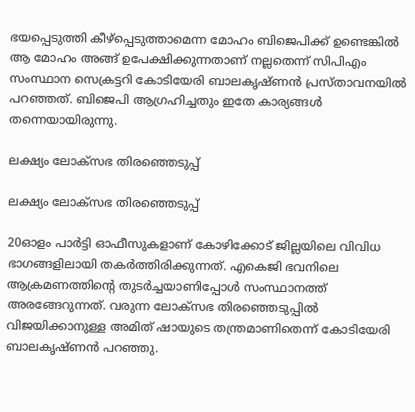ഭയപ്പെടുത്തി കീഴ്‌പ്പെടുത്താമെന്ന മോഹം ബിജെപിക്ക് ഉണ്ടെങ്കില്‍ ആ മോഹം അങ്ങ് ഉപേക്ഷിക്കുന്നതാണ് നല്ലതെന്ന് സിപിഎം സംസ്ഥാന സെക്രട്ടറി കോടിയേരി ബാലകൃഷ്ണൻ പ്രസ്താവനയിൽ പറഞ്ഞത്. ബിജെപി ആഗ്രഹിച്ചതും ഇതേ കാര്യങ്ങൾ തന്നെയായിരുന്നു.

ലക്ഷ്യം ലോക്സഭ തിരഞ്ഞെടുപ്പ്

ലക്ഷ്യം ലോക്സഭ തിരഞ്ഞെടുപ്പ്

20ഓളം പാര്‍ട്ടി ഓഫീസുകളാണ് കോഴിക്കോട് ജില്ലയിലെ വിവിധ ഭാഗങ്ങളിലായി തകര്‍ത്തിരിക്കുന്നത്. എകെജി ഭവനിലെ ആക്രമണത്തിന്റെ തുടര്‍ച്ചയാണിപ്പോള്‍ സംസ്ഥാനത്ത് അരങ്ങേറുന്നത്. വരുന്ന ലോക്‌സഭ തിരഞ്ഞെടുപ്പില്‍ വിജയിക്കാനുള്ള അമിത് ഷായുടെ തന്ത്രമാണിതെന്ന് കോടിയേരി ബാലകൃഷ്ണൻ പറ‍ഞ്ഞു.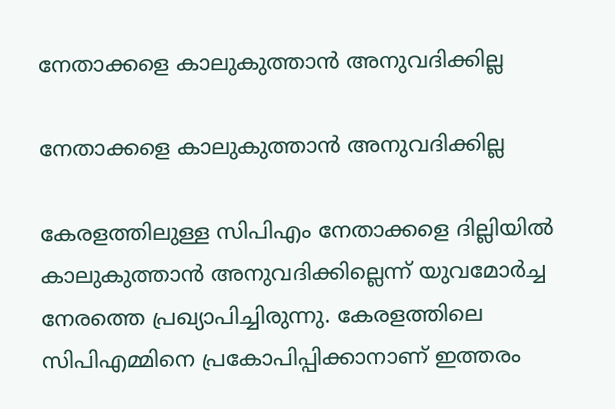നേതാക്കളെ കാലുകുത്താൻ അനുവദിക്കില്ല

നേതാക്കളെ കാലുകുത്താൻ അനുവദിക്കില്ല

കേരളത്തിലുള്ള സിപിഎം നേതാക്കളെ ദില്ലിയിൽ കാലുകുത്താൻ അനുവദിക്കില്ലെന്ന് യുവമോർച്ച നേരത്തെ പ്രഖ്യാപിച്ചിരുന്നു. കേരളത്തിലെ സിപിഎമ്മിനെ പ്രകോപിപ്പിക്കാനാണ് ഇത്തരം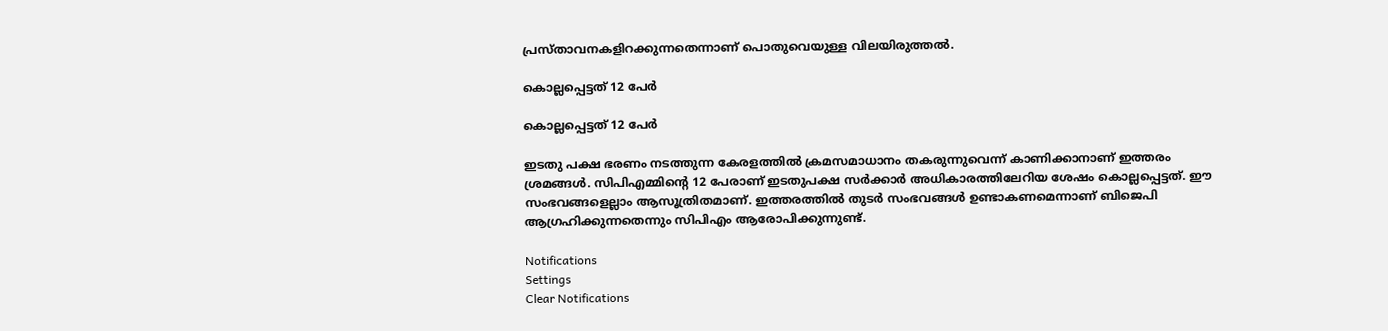പ്രസ്താവനകളിറക്കുന്നതെന്നാണ് പൊതുവെയുള്ള വിലയിരുത്തൽ.

കൊല്ലപ്പെട്ടത് 12 പേർ

കൊല്ലപ്പെട്ടത് 12 പേർ

ഇടതു പക്ഷ ഭരണം നടത്തുന്ന കേരളത്തില്‍ ക്രമസമാധാനം തകരുന്നുവെന്ന് കാണിക്കാനാണ് ഇത്തരം ശ്രമങ്ങള്‍. സിപിഎമ്മിന്റെ 12 പേരാണ് ഇടതുപക്ഷ സര്‍ക്കാര്‍ അധികാരത്തിലേറിയ ശേഷം കൊല്ലപ്പെട്ടത്. ഈ സംഭവങ്ങളെല്ലാം ആസൂത്രിതമാണ്. ഇത്തരത്തിൽ തുടർ സംഭവങ്ങൾ ഉണ്ടാകണമെന്നാണ് ബിജെപി ആഗ്രഹിക്കുന്നതെന്നും സിപിഎം ആരോപിക്കുന്നുണ്ട്.

Notifications
Settings
Clear Notifications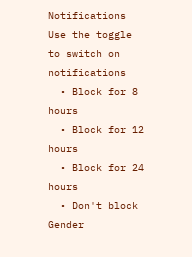Notifications
Use the toggle to switch on notifications
  • Block for 8 hours
  • Block for 12 hours
  • Block for 24 hours
  • Don't block
Gender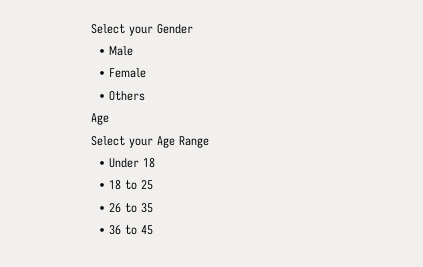Select your Gender
  • Male
  • Female
  • Others
Age
Select your Age Range
  • Under 18
  • 18 to 25
  • 26 to 35
  • 36 to 45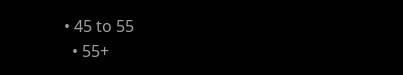• 45 to 55
  • 55+